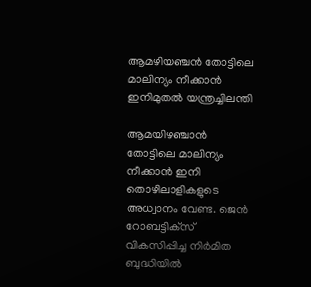ആമഴിയഞ്ചൻ തോട്ടിലെ മാലിന്യം നീക്കാൻ ഇനിമുതൽ യന്ത്രച്ചിലന്തി

ആമയിഴഞ്ചാൻ തോട്ടിലെ മാലിന്യം നീക്കാൻ ഇനി തൊഴിലാളികളുടെ അധ്വാനം വേണ്ട. ജെൻ  റോബട്ടിക്‌സ് വികസിപ്പിച്ച നിർമിത ബുദ്ധിയിൽ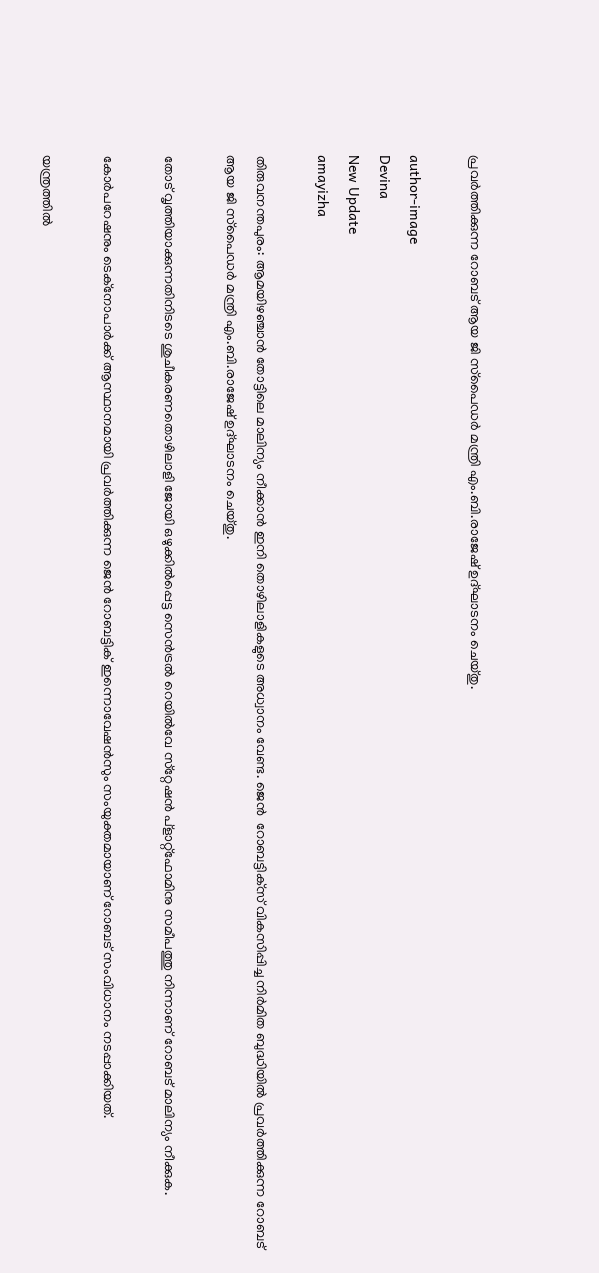പ്രവർത്തിക്കുന്ന റോബട് ആയ ജി സ്‌പൈഡർ മന്ത്രി എം.ബി.രാജേഷ് ഉദ്ഘാടനം ചെയ്തു.

author-image
Devina
New Update
amayizha

തിരുവനന്തപുരം: ആമയിഴഞ്ചാൻ തോട്ടിലെ മാലിന്യം നീക്കാൻ ഇനി തൊഴിലാളികളുടെ അധ്വാനം വേണ്ട. ജെൻ  റോബട്ടിക്‌സ് വികസിപ്പിച്ച നിർമിത ബുദ്ധിയിൽ പ്രവർത്തിക്കുന്ന റോബട് ആയ ജി സ്‌പൈഡർ മന്ത്രി എം.ബി.രാജേഷ് ഉദ്ഘാടനം ചെയ്തു.

തോട് വൃത്തിയാക്കുന്നതിനിടടെ ശുചീകരണതൊഴിലാളി ജോയി ഒഴുക്കിൽപ്പെട്ട സെൻട്രൽ റെയിൽവേ സ്‌റ്റേഷൻ പ്‌ളാറ്റ്‌ഫോമിനു സമീപത്തു നിന്നാണ് റോബട് മാലിന്യം നീക്കുക.

കോർപറേഷനും ടെക്‌നോപാർക്ക് ആസ്ഥാനമായി പ്രവർത്തിക്കുന്ന ജെൻ റോബട്ടിക് ഇന്നൊവേഷൻസും സംയുക്തമായാണ് റോബട് സംവിധാനം നടപ്പാക്കിയത്.

യന്ത്രത്തിൽ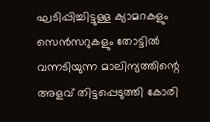ഘടിപ്പിച്ചിട്ടുള്ള ക്യാമറകളും സെൻസറുകളും തോട്ടിൽ വന്നടിയുന്ന മാലിന്യത്തിന്റെ അളവ് തിട്ടപ്പെടുത്തി കോരി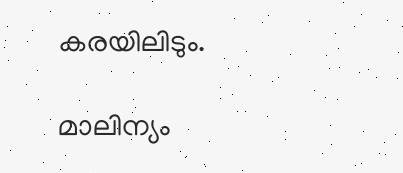കരയിലിടും.

മാലിന്യം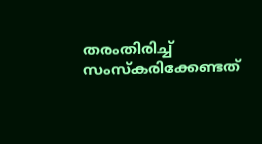തരംതിരിച്ച് സംസ്‌കരിക്കേണ്ടത്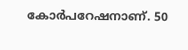കോർപറേഷനാണ്. 50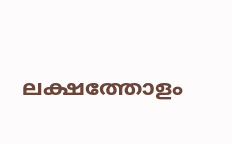ലക്ഷത്തോളം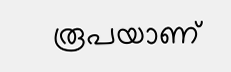രൂപയാണ്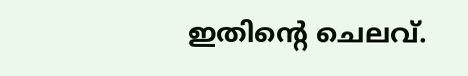ഇതിന്റെ ചെലവ്.